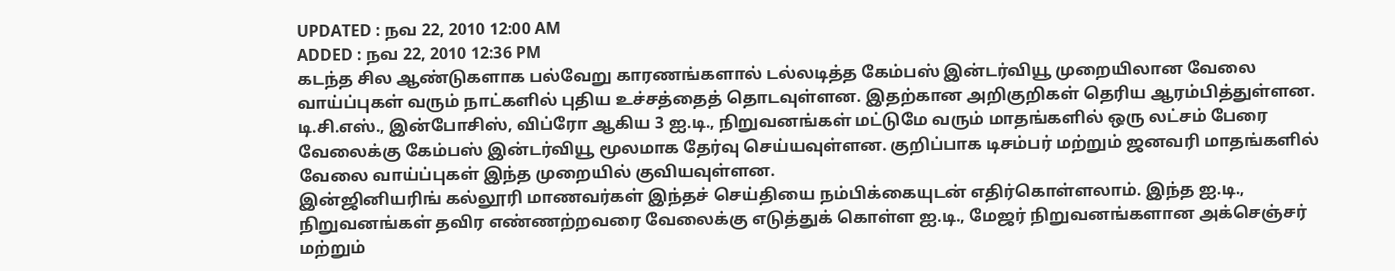UPDATED : நவ 22, 2010 12:00 AM
ADDED : நவ 22, 2010 12:36 PM
கடந்த சில ஆண்டுகளாக பல்வேறு காரணங்களால் டல்லடித்த கேம்பஸ் இன்டர்வியூ முறையிலான வேலை வாய்ப்புகள் வரும் நாட்களில் புதிய உச்சத்தைத் தொடவுள்ளன. இதற்கான அறிகுறிகள் தெரிய ஆரம்பித்துள்ளன. டி.சி.எஸ்., இன்போசிஸ், விப்ரோ ஆகிய 3 ஐ.டி., நிறுவனங்கள் மட்டுமே வரும் மாதங்களில் ஒரு லட்சம் பேரை வேலைக்கு கேம்பஸ் இன்டர்வியூ மூலமாக தேர்வு செய்யவுள்ளன. குறிப்பாக டிசம்பர் மற்றும் ஜனவரி மாதங்களில் வேலை வாய்ப்புகள் இந்த முறையில் குவியவுள்ளன.
இன்ஜினியரிங் கல்லூரி மாணவர்கள் இந்தச் செய்தியை நம்பிக்கையுடன் எதிர்கொள்ளலாம். இந்த ஐ.டி., நிறுவனங்கள் தவிர எண்ணற்றவரை வேலைக்கு எடுத்துக் கொள்ள ஐ.டி., மேஜர் நிறுவனங்களான அக்செஞ்சர் மற்றும்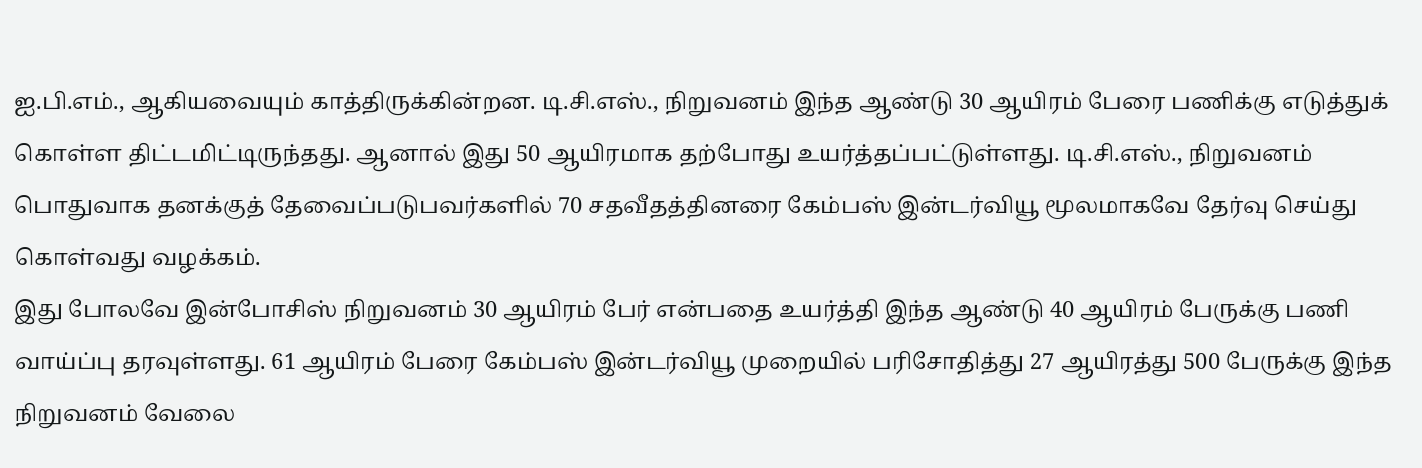ஐ.பி.எம்., ஆகியவையும் காத்திருக்கின்றன. டி.சி.எஸ்., நிறுவனம் இந்த ஆண்டு 30 ஆயிரம் பேரை பணிக்கு எடுத்துக் கொள்ள திட்டமிட்டிருந்தது. ஆனால் இது 50 ஆயிரமாக தற்போது உயர்த்தப்பட்டுள்ளது. டி.சி.எஸ்., நிறுவனம் பொதுவாக தனக்குத் தேவைப்படுபவர்களில் 70 சதவீதத்தினரை கேம்பஸ் இன்டர்வியூ மூலமாகவே தேர்வு செய்து கொள்வது வழக்கம்.
இது போலவே இன்போசிஸ் நிறுவனம் 30 ஆயிரம் பேர் என்பதை உயர்த்தி இந்த ஆண்டு 40 ஆயிரம் பேருக்கு பணி வாய்ப்பு தரவுள்ளது. 61 ஆயிரம் பேரை கேம்பஸ் இன்டர்வியூ முறையில் பரிசோதித்து 27 ஆயிரத்து 500 பேருக்கு இந்த நிறுவனம் வேலை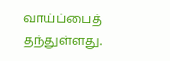வாய்ப்பைத் தந்துள்ளது.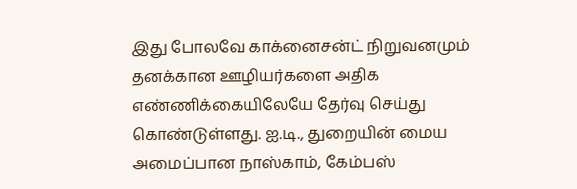இது போலவே காக்னைசன்ட் நிறுவனமும் தனக்கான ஊழியர்களை அதிக எண்ணிக்கையிலேயே தேர்வு செய்து கொண்டுள்ளது. ஐ.டி., துறையின் மைய அமைப்பான நாஸ்காம், கேம்பஸ்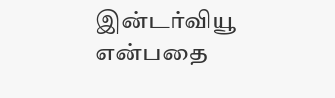இன்டர்வியூ என்பதை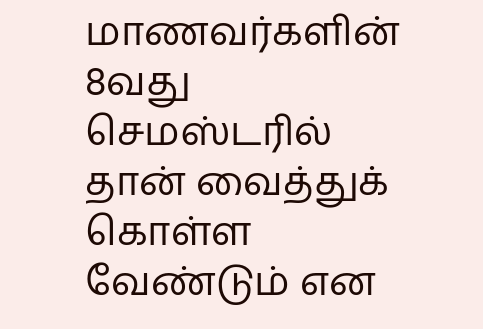மாணவர்களின் 8வது செமஸ்டரில் தான் வைத்துக் கொள்ள வேண்டும் என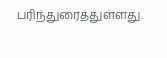பரிந்துரைத்துள்ளது.